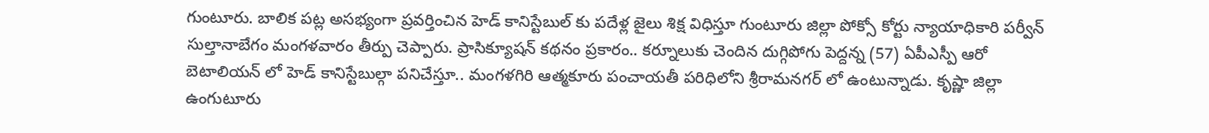గుంటూరు. బాలిక పట్ల అసభ్యంగా ప్రవర్తించిన హెడ్ కానిస్టేబుల్ కు పదేళ్ల జైలు శిక్ష విధిస్తూ గుంటూరు జిల్లా పోక్సో కోర్టు న్యాయాధికారి పర్వీన్ సుల్తానాబేగం మంగళవారం తీర్పు చెప్పారు. ప్రాసిక్యూషన్ కథనం ప్రకారం.. కర్నూలుకు చెందిన దుగ్గిపోగు పెద్దన్న (57) ఏపీఎస్పీ ఆరో బెటాలియన్ లో హెడ్ కానిస్టేబుల్గా పనిచేస్తూ.. మంగళగిరి ఆత్మకూరు పంచాయతీ పరిధిలోని శ్రీరామనగర్ లో ఉంటున్నాడు. కృష్ణా జిల్లా ఉంగుటూరు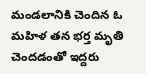మండలానికి చెందిన ఓ మహిళ తన భర్త మృతి చెందడంతో ఇద్దరు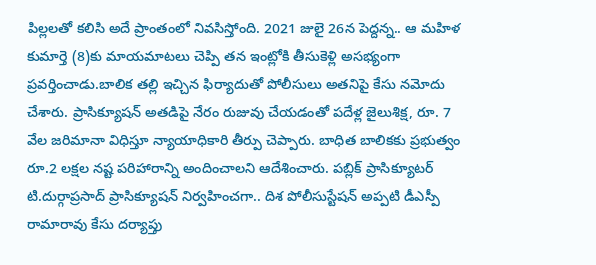పిల్లలతో కలిసి అదే ప్రాంతంలో నివసిస్తోంది. 2021 జులై 26న పెద్దన్న.. ఆ మహిళ కుమార్తె (8)కు మాయమాటలు చెప్పి తన ఇంట్లోకి తీసుకెళ్లి అసభ్యంగా ప్రవర్తించాడు.బాలిక తల్లి ఇచ్చిన ఫిర్యాదుతో పోలీసులు అతనిపై కేసు నమోదు చేశారు. ప్రాసిక్యూషన్ అతడిపై నేరం రుజువు చేయడంతో పదేళ్ల జైలుశిక్ష, రూ. 7 వేల జరిమానా విధిస్తూ న్యాయాధికారి తీర్పు చెప్పారు. బాధిత బాలికకు ప్రభుత్వం రూ.2 లక్షల నష్ట పరిహారాన్ని అందించాలని ఆదేశించారు. పబ్లిక్ ప్రాసిక్యూటర్ టి.దుర్గాప్రసాద్ ప్రాసిక్యూషన్ నిర్వహించగా.. దిశ పోలీసుస్టేషన్ అప్పటి డీఎస్పీ రామారావు కేసు దర్యాప్తు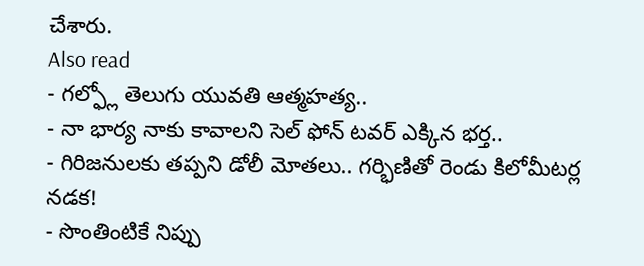చేశారు.
Also read
- గల్ఫ్లో తెలుగు యువతి ఆత్మహత్య..
- నా భార్య నాకు కావాలని సెల్ ఫోన్ టవర్ ఎక్కిన భర్త..
- గిరిజనులకు తప్పని డోలీ మోతలు.. గర్భిణితో రెండు కిలోమీటర్ల నడక!
- సొంతింటికే నిప్పు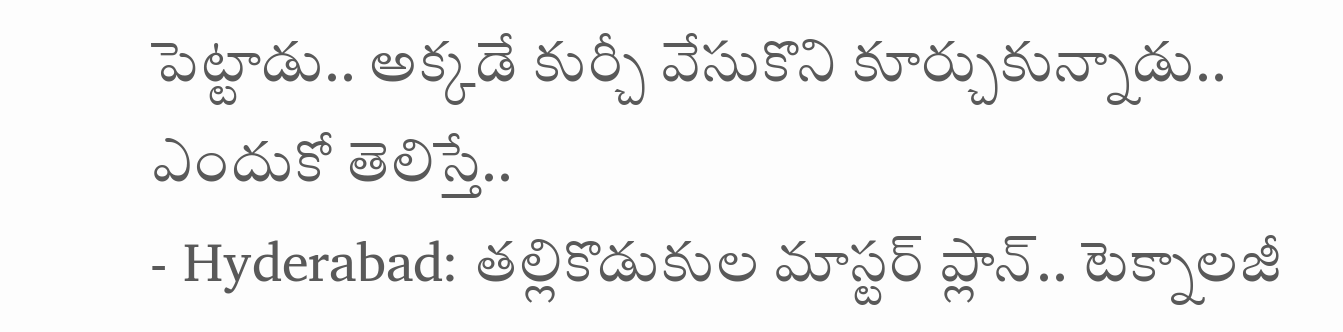పెట్టాడు.. అక్కడే కుర్చీ వేసుకొని కూర్చుకున్నాడు.. ఎందుకో తెలిస్తే..
- Hyderabad: తల్లికొడుకుల మాస్టర్ ప్లాన్.. టెక్నాలజీ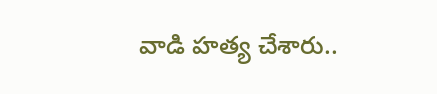వాడి హత్య చేశారు..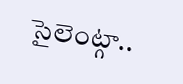సైలెంట్గా..